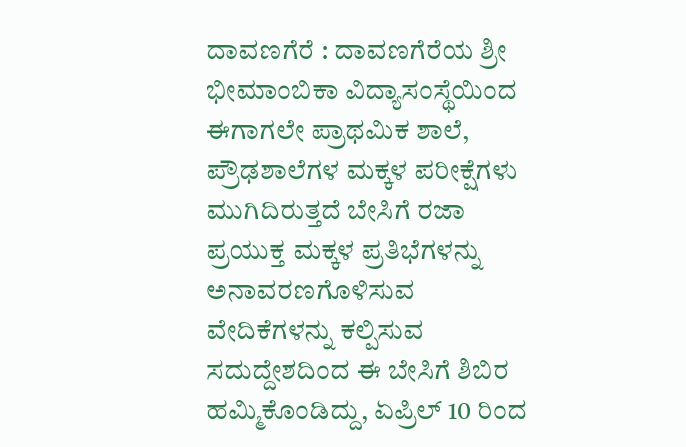ದಾವಣಗೆರೆ : ದಾವಣಗೆರೆಯ ಶ್ರೀ ಭೀಮಾಂಬಿಕಾ ವಿದ್ಯಾಸಂಸ್ಥೆಯಿಂದ ಈಗಾಗಲೇ ಪ್ರಾಥಮಿಕ ಶಾಲೆ, ಪ್ರೌಢಶಾಲೆಗಳ ಮಕ್ಕಳ ಪರೀಕ್ಷೆಗಳು ಮುಗಿದಿರುತ್ತದೆ ಬೇಸಿಗೆ ರಜಾ ಪ್ರಯುಕ್ತ ಮಕ್ಕಳ ಪ್ರತಿಭೆಗಳನ್ನು ಅನಾವರಣಗೊಳಿಸುವ ವೇದಿಕೆಗಳನ್ನು ಕಲ್ಪಿಸುವ ಸದುದ್ದೇಶದಿಂದ ಈ ಬೇಸಿಗೆ ಶಿಬಿರ ಹಮ್ಮಿಕೊಂಡಿದ್ದು, ಏಪ್ರಿಲ್ 10 ರಿಂದ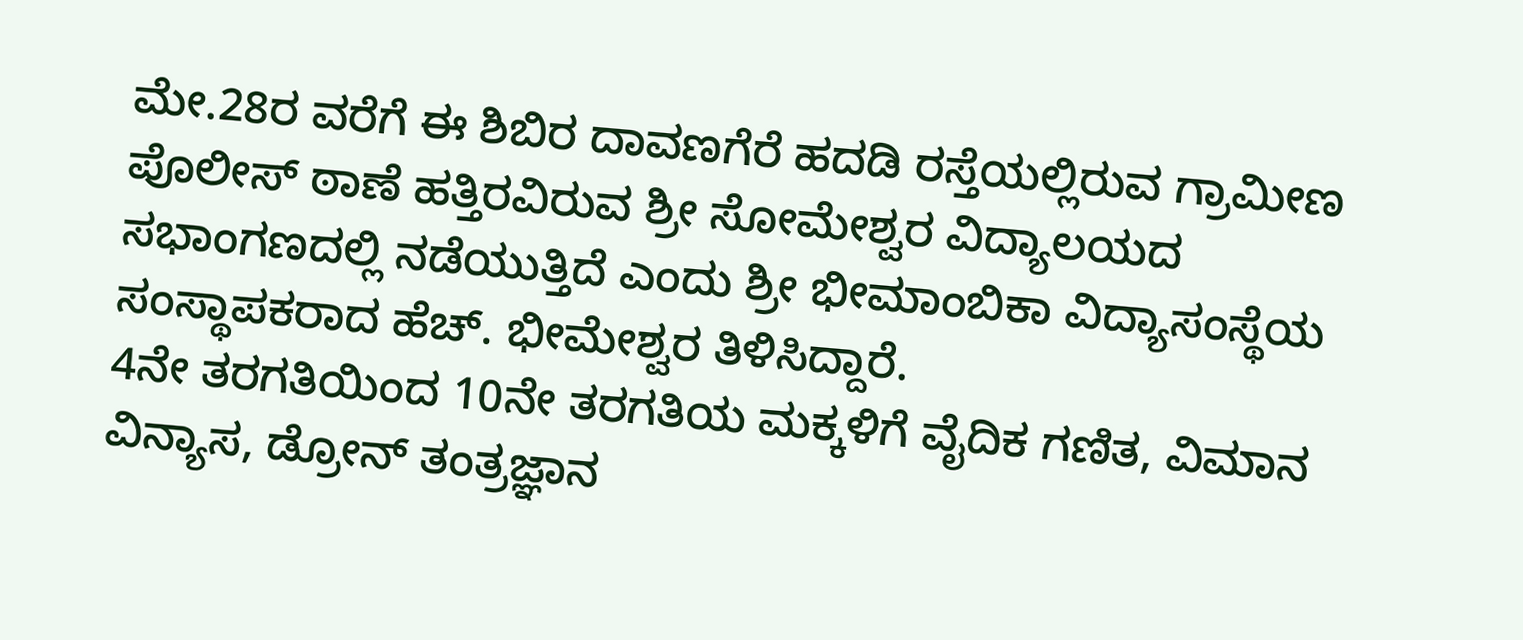ಮೇ.28ರ ವರೆಗೆ ಈ ಶಿಬಿರ ದಾವಣಗೆರೆ ಹದಡಿ ರಸ್ತೆಯಲ್ಲಿರುವ ಗ್ರಾಮೀಣ ಪೊಲೀಸ್ ಠಾಣೆ ಹತ್ತಿರವಿರುವ ಶ್ರೀ ಸೋಮೇಶ್ವರ ವಿದ್ಯಾಲಯದ ಸಭಾಂಗಣದಲ್ಲಿ ನಡೆಯುತ್ತಿದೆ ಎಂದು ಶ್ರೀ ಭೀಮಾಂಬಿಕಾ ವಿದ್ಯಾಸಂಸ್ಥೆಯ ಸಂಸ್ಥಾಪಕರಾದ ಹೆಚ್. ಭೀಮೇಶ್ವರ ತಿಳಿಸಿದ್ದಾರೆ.
4ನೇ ತರಗತಿಯಿಂದ 10ನೇ ತರಗತಿಯ ಮಕ್ಕಳಿಗೆ ವೈದಿಕ ಗಣಿತ, ವಿಮಾನ ವಿನ್ಯಾಸ, ಡ್ರೋನ್ ತಂತ್ರಜ್ಞಾನ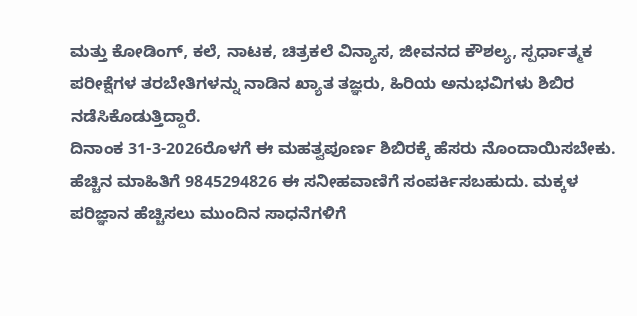ಮತ್ತು ಕೋಡಿಂಗ್, ಕಲೆ, ನಾಟಕ, ಚಿತ್ರಕಲೆ ವಿನ್ಯಾಸ, ಜೀವನದ ಕೌಶಲ್ಯ, ಸ್ಪರ್ಧಾತ್ಮಕ ಪರೀಕ್ಷೆಗಳ ತರಬೇತಿಗಳನ್ನು ನಾಡಿನ ಖ್ಯಾತ ತಜ್ಞರು, ಹಿರಿಯ ಅನುಭವಿಗಳು ಶಿಬಿರ ನಡೆಸಿಕೊಡುತ್ತಿದ್ದಾರೆ.
ದಿನಾಂಕ 31-3-2026ರೊಳಗೆ ಈ ಮಹತ್ವಪೂರ್ಣ ಶಿಬಿರಕ್ಕೆ ಹೆಸರು ನೊಂದಾಯಿಸಬೇಕು. ಹೆಚ್ಚಿನ ಮಾಹಿತಿಗೆ 9845294826 ಈ ಸನೀಹವಾಣಿಗೆ ಸಂಪರ್ಕಿಸಬಹುದು. ಮಕ್ಕಳ ಪರಿಜ್ಞಾನ ಹೆಚ್ಚಿಸಲು ಮುಂದಿನ ಸಾಧನೆಗಳಿಗೆ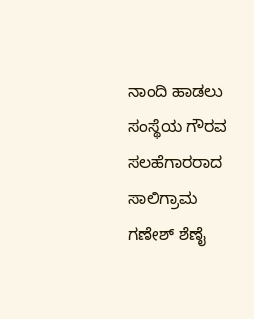ನಾಂದಿ ಹಾಡಲು ಸಂಸ್ಥೆಯ ಗೌರವ ಸಲಹೆಗಾರರಾದ ಸಾಲಿಗ್ರಾಮ ಗಣೇಶ್ ಶೆಣೈ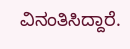ವಿನಂತಿಸಿದ್ದಾರೆ.